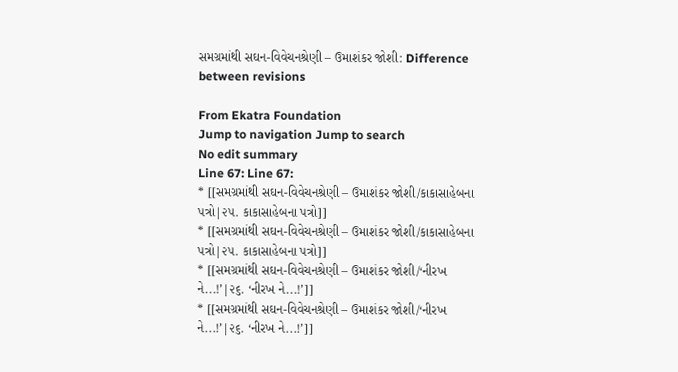સમગ્રમાંથી સઘન-વિવેચનશ્રેણી – ઉમાશંકર જોશી: Difference between revisions

From Ekatra Foundation
Jump to navigation Jump to search
No edit summary
Line 67: Line 67:
* [[સમગ્રમાંથી સઘન-વિવેચનશ્રેણી – ઉમાશંકર જોશી/કાકાસાહેબના પત્રો|૨૫. કાકાસાહેબના પત્રો]]
* [[સમગ્રમાંથી સઘન-વિવેચનશ્રેણી – ઉમાશંકર જોશી/કાકાસાહેબના પત્રો|૨૫. કાકાસાહેબના પત્રો]]
* [[સમગ્રમાંથી સઘન-વિવેચનશ્રેણી – ઉમાશંકર જોશી/‘નીરખ ને...!’|૨૬. ‘નીરખ ને...!’]]
* [[સમગ્રમાંથી સઘન-વિવેચનશ્રેણી – ઉમાશંકર જોશી/‘નીરખ ને...!’|૨૬. ‘નીરખ ને...!’]]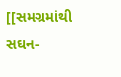[[સમગ્રમાંથી સઘન-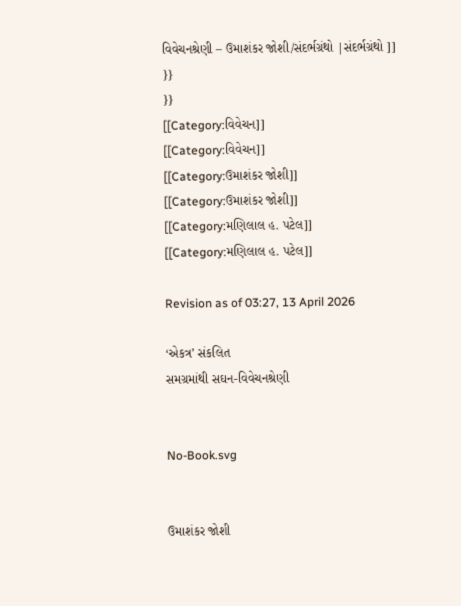વિવેચનશ્રેણી – ઉમાશંકર જોશી/સંદર્ભગ્રંથો |સંદર્ભગ્રંથો ]]
}}
}}
[[Category:વિવેચન]]
[[Category:વિવેચન]]
[[Category:ઉમાશંકર જોશી]]
[[Category:ઉમાશંકર જોશી]]
[[Category:મણિલાલ હ. પટેલ]]
[[Category:મણિલાલ હ. પટેલ]]

Revision as of 03:27, 13 April 2026

‘એકત્ર’ સંકલિત
સમગ્રમાંથી સઘન-વિવેચનશ્રેણી


No-Book.svg


ઉમાશંકર જોશી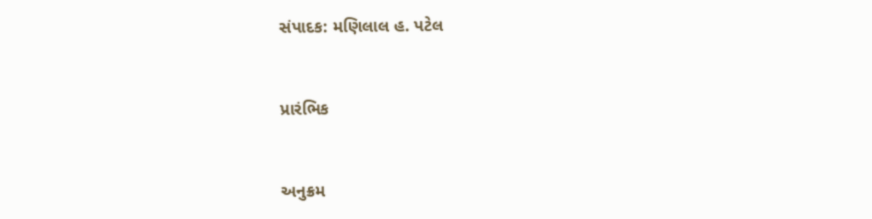સંપાદક: મણિલાલ હ. પટેલ


પ્રારંભિક


અનુક્રમ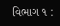વિભાગ ૧ :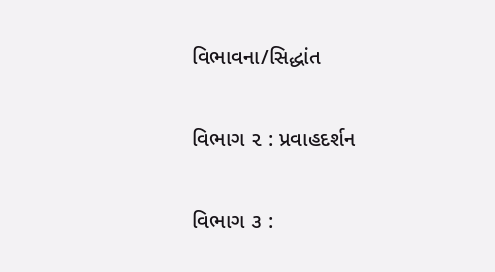વિભાવના/સિદ્ધાંત

વિભાગ ૨ : પ્રવાહદર્શન

વિભાગ ૩ :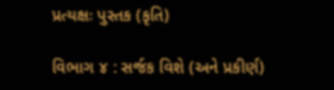પ્રત્યક્ષઃ પુસ્તક (કૃતિ)

વિભાગ ૪ : સર્જક વિશે (અને પ્રકીર્ણ)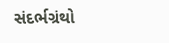સંદર્ભગ્રંથો